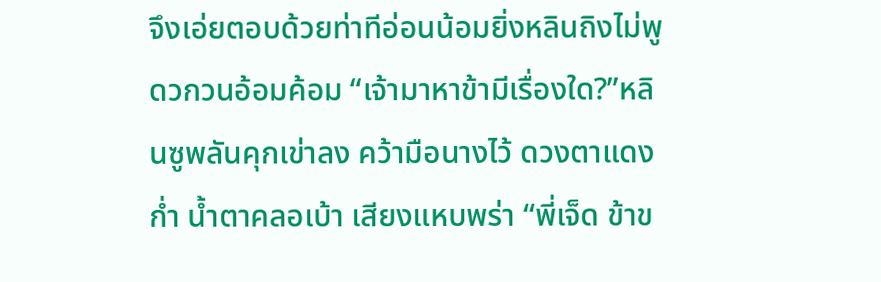จึงเอ่ยตอบด้วยท่าทีอ่อนน้อมยิ่งหลินถิงไม่พูดวกวนอ้อมค้อม “เจ้ามาหาข้ามีเรื่องใด?”หลินซูพลันคุกเข่าลง คว้ามือนางไว้ ดวงตาแดงก่ำ น้ำตาคลอเบ้า เสียงแหบพร่า “พี่เจ็ด ข้าข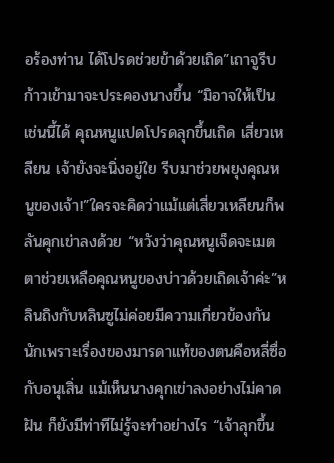อร้องท่าน ได้โปรดช่วยข้าด้วยเถิด”เถาจูรีบก้าวเข้ามาจะประคองนางขึ้น “มิอาจให้เป็นเช่นนี้ได้ คุณหนูแปดโปรดลุกขึ้นเถิด เสี่ยวเหลียน เจ้ายังจะนิ่งอยู่ใย รีบมาช่วยพยุงคุณหนูของเจ้า!”ใครจะคิดว่าแม้แต่เสี่ยวเหลียนก็พลันคุกเข่าลงด้วย “หวังว่าคุณหนูเจ็ดจะเมตตาช่วยเหลือคุณหนูของบ่าวด้วยเถิดเจ้าค่ะ”หลินถิงกับหลินซูไม่ค่อยมีความเกี่ยวข้องกันนักเพราะเรื่องของมารดาแท้ของตนคือหลี่ซื่อกับอนุเสิ่น แม้เห็นนางคุกเข่าลงอย่างไม่คาดฝัน ก็ยังมีท่าทีไม่รู้จะทำอย่างไร “เจ้าลุกขึ้น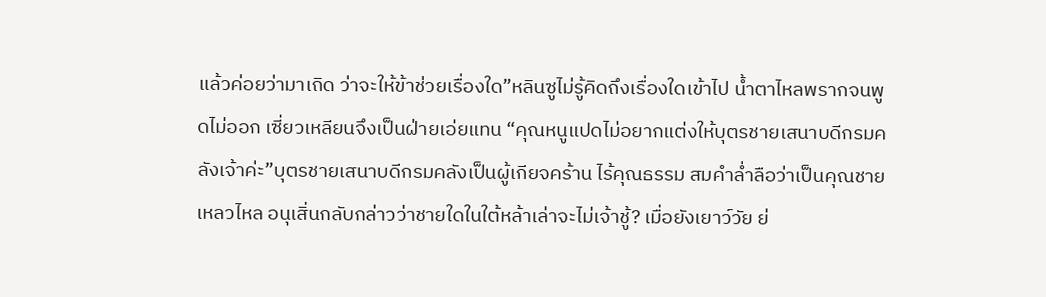แล้วค่อยว่ามาเถิด ว่าจะให้ข้าช่วยเรื่องใด”หลินซูไม่รู้คิดถึงเรื่องใดเข้าไป น้ำตาไหลพรากจนพูดไม่ออก เซี่ยวเหลียนจึงเป็นฝ่ายเอ่ยแทน “คุณหนูแปดไม่อยากแต่งให้บุตรชายเสนาบดีกรมคลังเจ้าค่ะ”บุตรชายเสนาบดีกรมคลังเป็นผู้เกียจคร้าน ไร้คุณธรรม สมคำล่ำลือว่าเป็นคุณชายเหลวไหล อนุเสิ่นกลับกล่าวว่าชายใดในใต้หล้าเล่าจะไม่เจ้าชู้? เมื่อยังเยาว์วัย ย่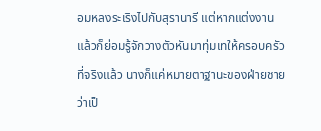อมหลงระเริงไปกับสุรานารี แต่หากแต่งงานแล้วก็ย่อมรู้จักวางตัวหันมาทุ่มเทให้ครอบครัวที่จริงแล้ว นางก็แค่หมายตาฐานะของฝ่ายชายว่าเป็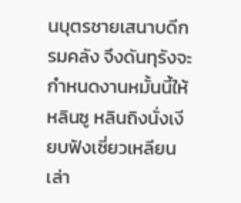นบุตรชายเสนาบดีกรมคลัง จึงดันทุรังจะกำหนดงานหมั้นนี้ให้หลินซู หลินถิงนั่งเงียบฟังเซี่ยวเหลียนเล่า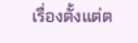เรื่องตั้งแต่ต